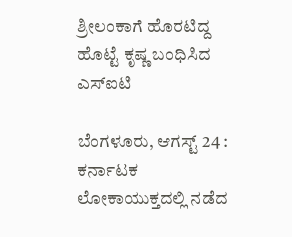ಶ್ರೀಲಂಕಾಗೆ ಹೊರಟಿದ್ದ ಹೊಟ್ಟೆ ಕೃಷ್ಣ ಬಂಧಿಸಿದ ಎಸ್‌ಐಟಿ

ಬೆಂಗಳೂರು, ಆಗಸ್ಟ್ 24 : ಕರ್ನಾಟಕ ಲೋಕಾಯುಕ್ತದಲ್ಲಿ ನಡೆದ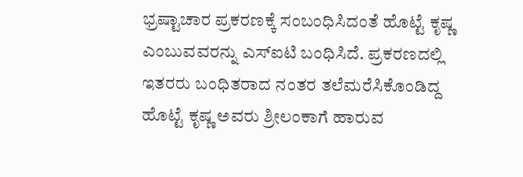ಭ್ರಷ್ಟಾಚಾರ ಪ್ರಕರಣಕ್ಕೆ ಸಂಬಂಧಿಸಿದಂತೆ ಹೊಟ್ಟೆ ಕೃಷ್ಣ ಎಂಬುವವರನ್ನು ಎಸ್‌ಐಟಿ ಬಂಧಿಸಿದೆ. ಪ್ರಕರಣದಲ್ಲಿ ಇತರರು ಬಂಧಿತರಾದ ನಂತರ ತಲೆಮರೆಸಿಕೊಂಡಿದ್ದ ಹೊಟ್ಟೆ ಕೃಷ್ಣ ಅವರು ಶ್ರೀಲಂಕಾಗೆ ಹಾರುವ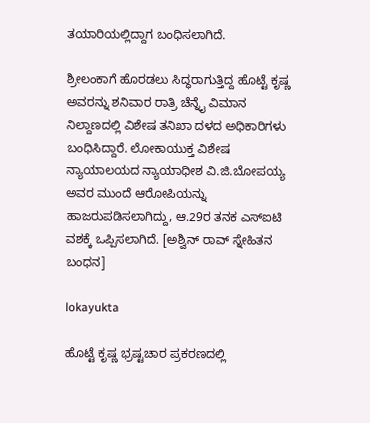ತಯಾರಿಯಲ್ಲಿದ್ದಾಗ ಬಂಧಿಸಲಾಗಿದೆ.

ಶ್ರೀಲಂಕಾಗೆ ಹೊರಡಲು ಸಿದ್ಧರಾಗುತ್ತಿದ್ದ ಹೊಟ್ಟೆ ಕೃಷ್ಣ ಅವರನ್ನು ಶನಿವಾರ ರಾತ್ರಿ ಚೆನ್ನೈ ವಿಮಾನ ನಿಲ್ದಾಣದಲ್ಲಿ ವಿಶೇಷ ತನಿಖಾ ದಳದ ಅಧಿಕಾರಿಗಳು ಬಂಧಿಸಿದ್ದಾರೆ. ಲೋಕಾಯುಕ್ತ ವಿಶೇಷ ನ್ಯಾಯಾಲಯದ ನ್ಯಾಯಾಧೀಶ ವಿ.ಜಿ.ಬೋಪಯ್ಯ ಅವರ ಮುಂದೆ ಆರೋಪಿಯನ್ನು ಹಾಜರುಪಡಿಸಲಾಗಿದ್ದು, ಆ.29ರ ತನಕ ಎಸ್‌ಐಟಿ ವಶಕ್ಕೆ ಒಪ್ಪಿಸಲಾಗಿದೆ. [ಅಶ್ವಿನ್ ರಾವ್ ಸ್ನೇಹಿತನ ಬಂಧನ]

lokayukta

ಹೊಟ್ಟೆ ಕೃಷ್ಣ ಭ್ರಷ್ಟಚಾರ ಪ್ರಕರಣದಲ್ಲಿ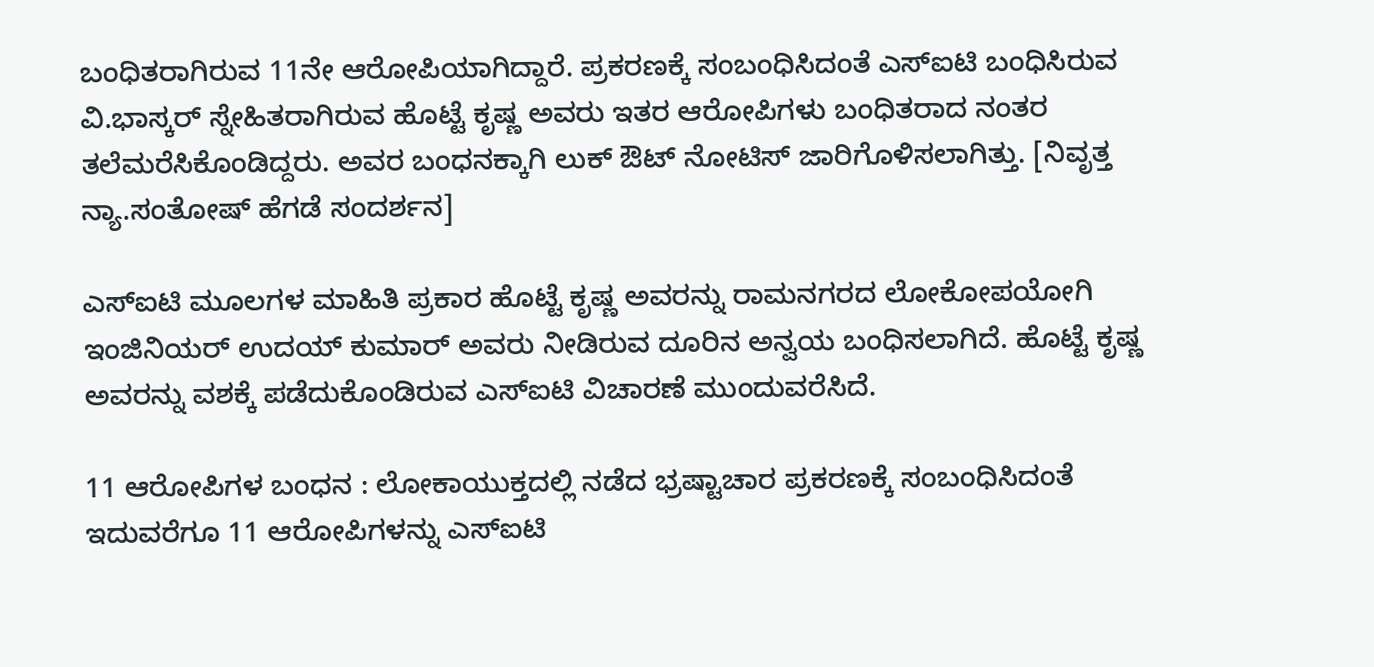ಬಂಧಿತರಾಗಿರುವ 11ನೇ ಆರೋಪಿಯಾಗಿದ್ದಾರೆ. ಪ್ರಕರಣಕ್ಕೆ ಸಂಬಂಧಿಸಿದಂತೆ ಎಸ್‌ಐಟಿ ಬಂಧಿಸಿರುವ ವಿ.ಭಾಸ್ಕರ್ ಸ್ನೇಹಿತರಾಗಿರುವ ಹೊಟ್ಟೆ ಕೃಷ್ಣ ಅವರು ಇತರ ಆರೋಪಿಗಳು ಬಂಧಿತರಾದ ನಂತರ ತಲೆಮರೆಸಿಕೊಂಡಿದ್ದರು. ಅವರ ಬಂಧನಕ್ಕಾಗಿ ಲುಕ್‌ ಔಟ್ ನೋಟಿಸ್ ಜಾರಿಗೊಳಿಸಲಾಗಿತ್ತು. [ನಿವೃತ್ತ ನ್ಯಾ.ಸಂತೋಷ್ ಹೆಗಡೆ ಸಂದರ್ಶನ]

ಎಸ್ಐಟಿ ಮೂಲಗಳ ಮಾಹಿತಿ ಪ್ರಕಾರ ಹೊಟ್ಟೆ ಕೃಷ್ಣ ಅವರನ್ನು ರಾಮನಗರದ ಲೋಕೋಪಯೋಗಿ ಇಂಜಿನಿಯರ್ ಉದಯ್ ಕುಮಾರ್ ಅವರು ನೀಡಿರುವ ದೂರಿನ ಅನ್ವಯ ಬಂಧಿಸಲಾಗಿದೆ. ಹೊಟ್ಟೆ ಕೃಷ್ಣ ಅವರನ್ನು ವಶಕ್ಕೆ ಪಡೆದುಕೊಂಡಿರುವ ಎಸ್‌ಐಟಿ ವಿಚಾರಣೆ ಮುಂದುವರೆಸಿದೆ.

11 ಆರೋಪಿಗಳ ಬಂಧನ : ಲೋಕಾಯುಕ್ತದಲ್ಲಿ ನಡೆದ ಭ್ರಷ್ಟಾಚಾರ ಪ್ರಕರಣಕ್ಕೆ ಸಂಬಂಧಿಸಿದಂತೆ ಇದುವರೆಗೂ 11 ಆರೋಪಿಗಳನ್ನು ಎಸ್‌ಐಟಿ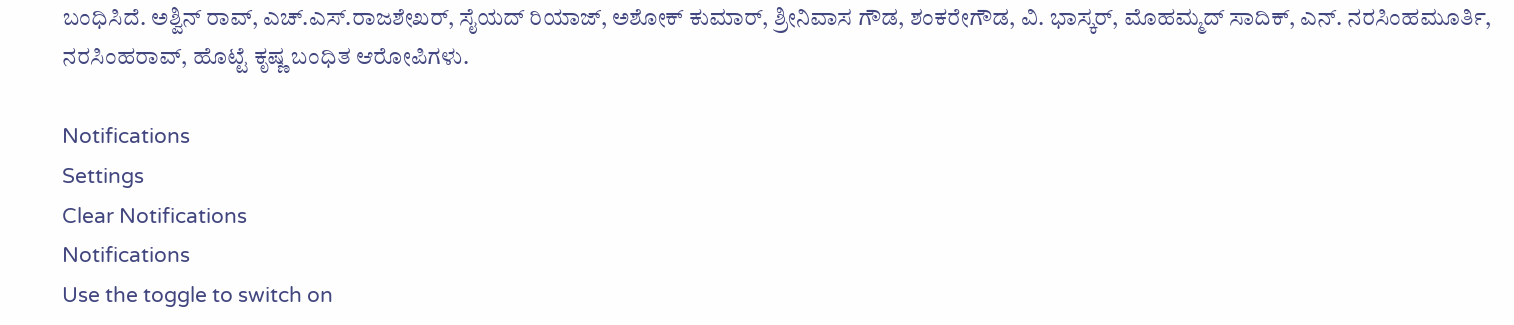ಬಂಧಿಸಿದೆ. ಅಶ್ವಿನ್ ರಾವ್, ಎಚ್‌.ಎಸ್.ರಾಜಶೇಖರ್‌, ಸೈಯದ್‌ ರಿಯಾಜ್‌, ಅಶೋಕ್‌ ಕುಮಾರ್‌, ಶ್ರೀನಿವಾಸ ಗೌಡ, ಶಂಕರೇಗೌಡ, ವಿ. ಭಾಸ್ಕರ್, ಮೊಹಮ್ಮದ್ ಸಾದಿಕ್, ಎನ್‌. ನರಸಿಂಹಮೂರ್ತಿ, ನರಸಿಂಹರಾವ್, ಹೊಟ್ಟೆ ಕೃಷ್ಣ ಬಂಧಿತ ಆರೋಪಿಗಳು.

Notifications
Settings
Clear Notifications
Notifications
Use the toggle to switch on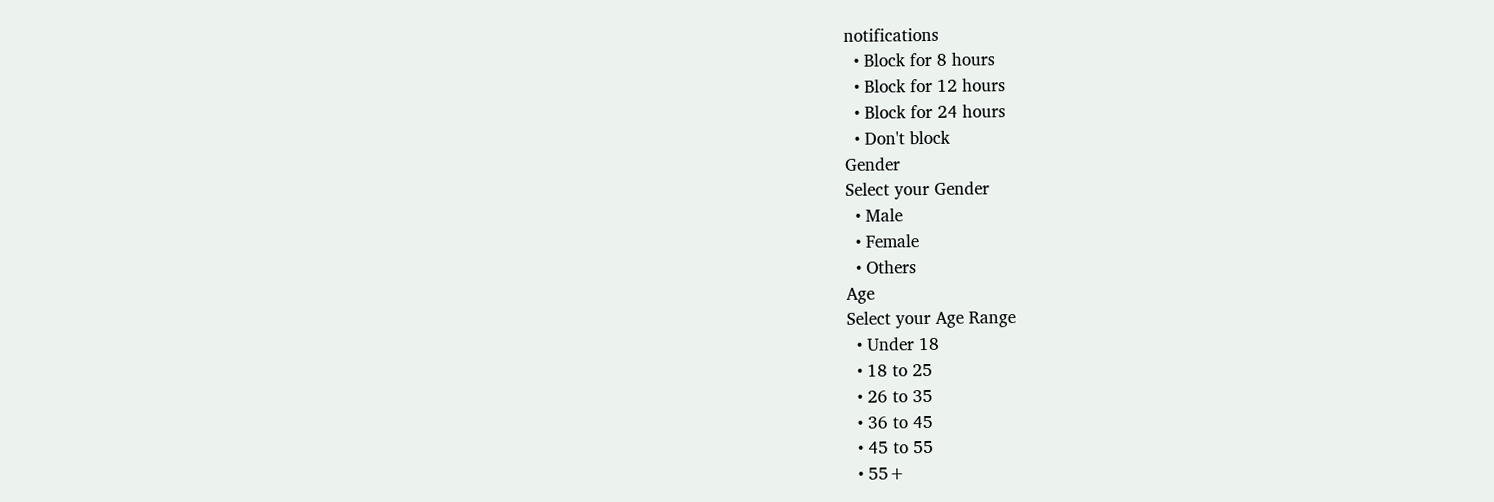notifications
  • Block for 8 hours
  • Block for 12 hours
  • Block for 24 hours
  • Don't block
Gender
Select your Gender
  • Male
  • Female
  • Others
Age
Select your Age Range
  • Under 18
  • 18 to 25
  • 26 to 35
  • 36 to 45
  • 45 to 55
  • 55+